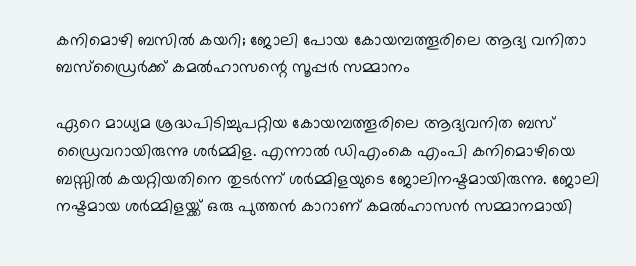കനിമൊഴി ബസില്‍ കയറി; ജോലി പോയ കോയമ്പത്തൂരിലെ ആദ്യ വനിതാ ബസ്‌ഡ്രൈര്‍ക്ക് കമല്‍ഹാസന്റെ സൂപ്പര്‍ സമ്മാനം

ഏറെ മാധ്യമ ശ്രദ്ധപിടിച്ചുപറ്റിയ കോയമ്പത്തൂരിലെ ആദ്യവനിത ബസ് ഡ്രൈവറായിരുന്നു ശര്‍മ്മിള. എന്നാല്‍ ഡിഎംകെ എംപി കനിമൊഴിയെ ബസ്സില്‍ കയറ്റിയതിനെ തുടര്‍ന്ന് ശര്‍മ്മിളയുടെ ജോലിനഷ്ടമായിരുന്നു. ജോലി നഷ്ടമായ ശര്‍മ്മിളയ്ക്ക് ഒരു പുത്തന്‍ കാറാണ് കമല്‍ഹാസന്‍ സമ്മാനമായി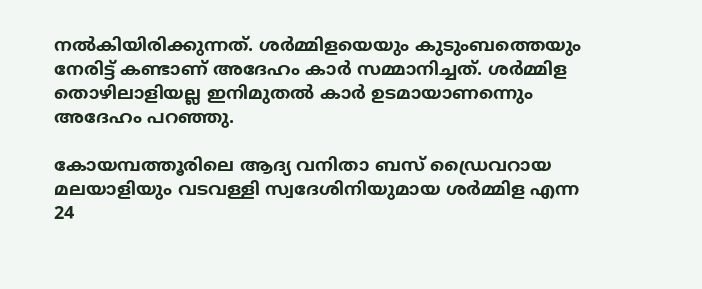നല്‍കിയിരിക്കുന്നത്. ശര്‍മ്മിളയെയും കുടുംബത്തെയും നേരിട്ട് കണ്ടാണ് അദേഹം കാര്‍ സമ്മാനിച്ചത്. ശര്‍മ്മിള തൊഴിലാളിയല്ല ഇനിമുതല്‍ കാര്‍ ഉടമായാണന്നെും അദേഹം പറഞ്ഞു.

കോയമ്പത്തൂരിലെ ആദ്യ വനിതാ ബസ് ഡ്രൈവറായ മലയാളിയും വടവള്ളി സ്വദേശിനിയുമായ ശര്‍മ്മിള എന്ന 24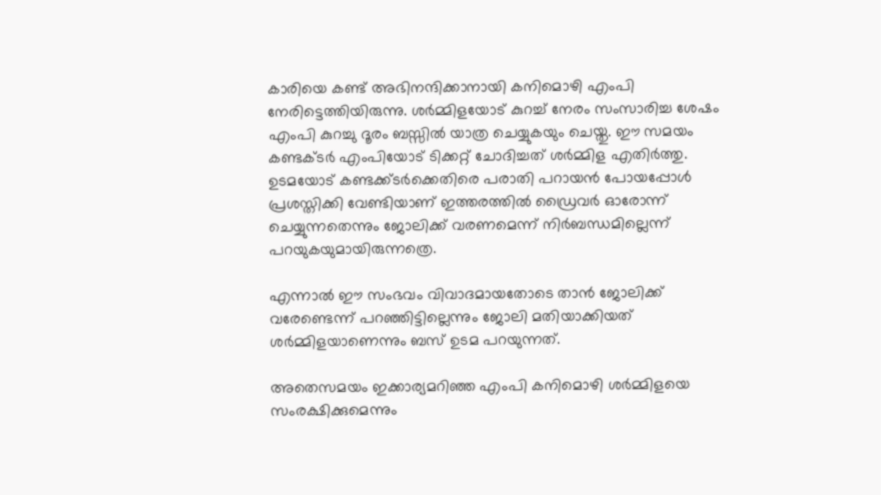കാരിയെ കണ്ട് അഭിനന്ദിക്കാനായി കനിമൊഴി എംപി നേരിട്ടെത്തിയിരുന്നു. ശര്‍മ്മിളയോട് കുറച്ച് നേരം സംസാരിച്ച ശേഷം എംപി കുറച്ചു ദൂരം ബസ്സില്‍ യാത്ര ചെയ്യുകയും ചെയ്തു. ഈ സമയം കണ്ടക്ടര്‍ എംപിയോട് ടിക്കറ്റ് ചോദിച്ചത് ശര്‍മ്മിള എതിര്‍ത്തു. ഉടമയോട് കണ്ടക്ക്ടര്‍ക്കെതിരെ പരാതി പറായന്‍ പോയപ്പോള്‍ പ്രശസ്തിക്കി വേണ്ടിയാണ് ഇത്തരത്തില്‍ ഡ്രൈവര്‍ ഓരോന്ന് ചെയ്യുന്നതെന്നും ജോലിക്ക് വരണമെന്ന് നിര്‍ബന്ധമില്ലെന്ന് പറയുകയുമായിരുന്നത്രെ.

എന്നാല്‍ ഈ സംഭവം വിവാദമായതോടെ താന്‍ ജോലിക്ക് വരേണ്ടെന്ന് പറഞ്ഞിട്ടില്ലെന്നും ജോലി മതിയാക്കിയത് ശര്‍മ്മിളയാണെന്നും ബസ് ഉടമ പറയുന്നത്.

അതെസമയം ഇക്കാര്യമറിഞ്ഞ എംപി കനിമൊഴി ശര്‍മ്മിളയെ സംരക്ഷിക്കുമെന്നും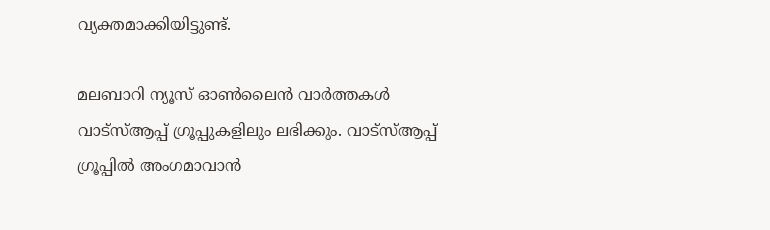വ്യക്തമാക്കിയിട്ടുണ്ട്.

മലബാറി ന്യൂസ് ഓണ്‍ലൈന്‍ വാര്‍ത്തകള്‍ വാട്‌സ്ആപ്പ് ഗ്രൂപ്പുകളിലും ലഭിക്കും. വാട്‌സ്ആപ്പ് ഗ്രൂപ്പില്‍ അംഗമാവാന്‍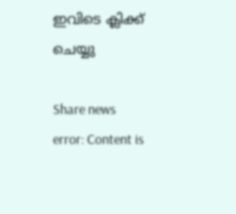ഇവിടെ ക്ലിക്ക് ചെയ്യു

Share news
error: Content is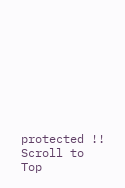protected !!
Scroll to Top